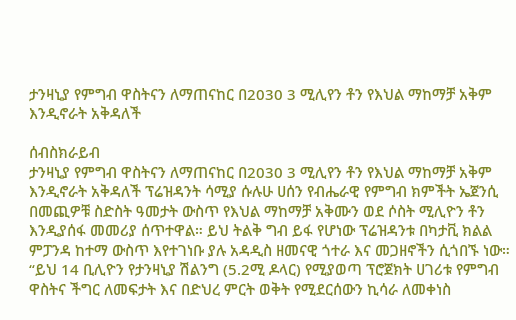ታንዛኒያ የምግብ ዋስትናን ለማጠናከር በ2030 3 ሚሊየን ቶን የእህል ማከማቻ አቅም እንዲኖራት አቅዳለች

ሰብስክራይብ
ታንዛኒያ የምግብ ዋስትናን ለማጠናከር በ2030 3 ሚሊየን ቶን የእህል ማከማቻ አቅም እንዲኖራት አቅዳለች ፕሬዝዳንት ሳሚያ ሱሉሁ ሀሰን የብሔራዊ የምግብ ክምችት ኤጀንሲ በመጪዎቹ ስድስት ዓመታት ውስጥ የእህል ማከማቻ አቅሙን ወደ ሶስት ሚሊዮን ቶን እንዲያሰፋ መመሪያ ሰጥተዋል። ይህ ትልቅ ግብ ይፋ የሆነው ፕሬዝዳንቱ በካታቪ ክልል ምፓንዳ ከተማ ውስጥ እየተገነቡ ያሉ አዳዲስ ዘመናዊ ጎተራ እና መጋዘኖችን ሲጎበኙ ነው። “ይህ 14 ቢሊዮን የታንዛኒያ ሽልንግ (5.2ሚ ዶላር) የሚያወጣ ፕሮጀክት ሀገሪቱ የምግብ ዋስትና ችግር ለመፍታት እና በድህረ ምርት ወቅት የሚደርሰውን ኪሳራ ለመቀነስ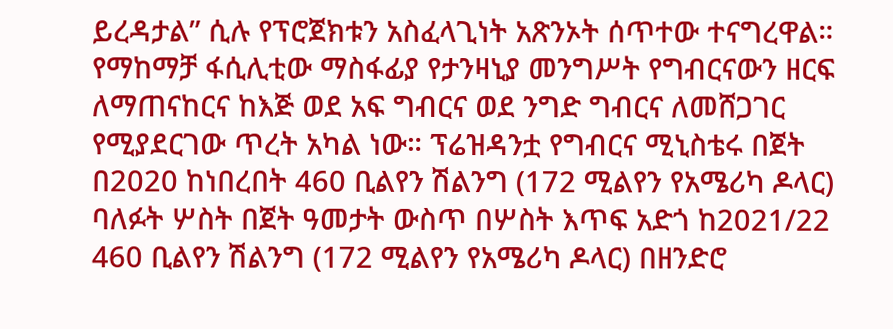ይረዳታል” ሲሉ የፕሮጀክቱን አስፈላጊነት አጽንኦት ሰጥተው ተናግረዋል። የማከማቻ ፋሲሊቲው ማስፋፊያ የታንዛኒያ መንግሥት የግብርናውን ዘርፍ ለማጠናከርና ከእጅ ወደ አፍ ግብርና ወደ ንግድ ግብርና ለመሸጋገር የሚያደርገው ጥረት አካል ነው። ፕሬዝዳንቷ የግብርና ሚኒስቴሩ በጀት በ2020 ከነበረበት 460 ቢልየን ሽልንግ (172 ሚልየን የአሜሪካ ዶላር) ባለፉት ሦስት በጀት ዓመታት ውስጥ በሦስት እጥፍ አድጎ ከ2021/22 460 ቢልየን ሽልንግ (172 ሚልየን የአሜሪካ ዶላር) በዘንድሮ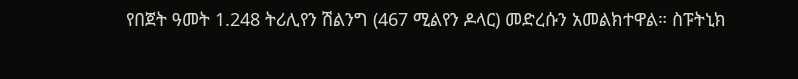የበጀት ዓመት 1.248 ትሪሊየን ሽልንግ (467 ሚልየን ዶላር) መድረሱን አመልክተዋል። ስፑትኒክ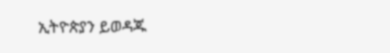ኢትዮጵያን ይወዳጁ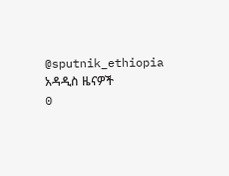@sputnik_ethiopia
አዳዲስ ዜናዎች
0